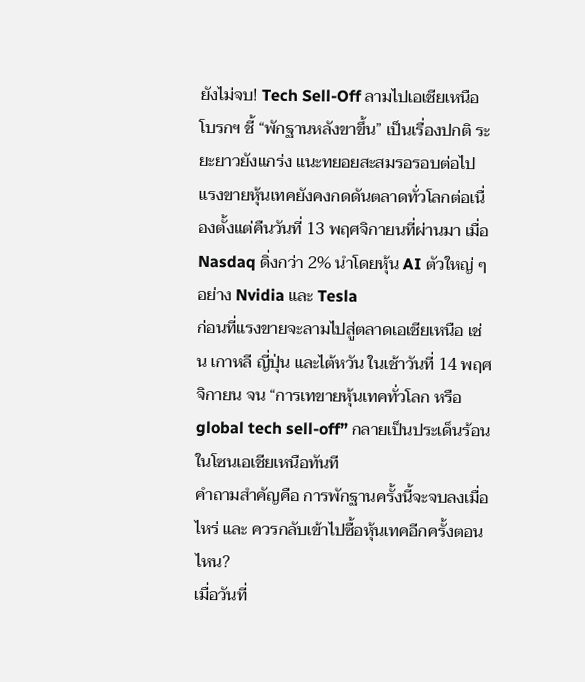ยังไม่จบ! Tech Sell-Off ลามไปเอเชียเหนือ โบรกฯ ชี้ “พักฐานหลังขาขึ้น” เป็นเรื่องปกติ ระยะยาวยังแกร่ง แนะทยอยสะสมรอรอบต่อไป
แรงขายหุ้นเทคยังคงกดดันตลาดทั่วโลกต่อเนื่องตั้งแต่คืนวันที่ 13 พฤศจิกายนที่ผ่านมา เมื่อ Nasdaq ดิ่งกว่า 2% นำโดยหุ้น AI ตัวใหญ่ ๆ อย่าง Nvidia และ Tesla
ก่อนที่แรงขายจะลามไปสู่ตลาดเอเชียเหนือ เช่น เกาหลี ญี่ปุ่น และไต้หวัน ในเช้าวันที่ 14 พฤศจิกายน จน “การเทขายหุ้นเทคทั่วโลก หรือ global tech sell-off” กลายเป็นประเด็นร้อนในโซนเอเชียเหนือทันที
คำถามสำคัญคือ การพักฐานครั้งนี้จะจบลงเมื่อไหร่ และ ควรกลับเข้าไปซื้อหุ้นเทคอีกครั้งตอนไหน?
เมื่อวันที่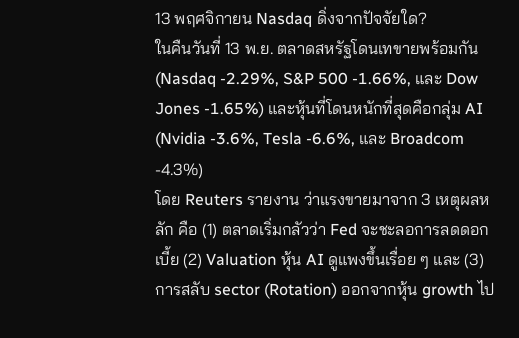13 พฤศจิกายน Nasdaq ดิ่งจากปัจจัยใด?
ในคืนวันที่ 13 พ.ย. ตลาดสหรัฐโดนเทขายพร้อมกัน (Nasdaq -2.29%, S&P 500 -1.66%, และ Dow Jones -1.65%) และหุ้นที่โดนหนักที่สุดคือกลุ่ม AI (Nvidia -3.6%, Tesla -6.6%, และ Broadcom -4.3%)
โดย Reuters รายงาน ว่าแรงขายมาจาก 3 เหตุผลหลัก คือ (1) ตลาดเริ่มกลัวว่า Fed จะชะลอการลดดอกเบี้ย (2) Valuation หุ้น AI ดูแพงขึ้นเรื่อย ๆ และ (3) การสลับ sector (Rotation) ออกจากหุ้น growth ไป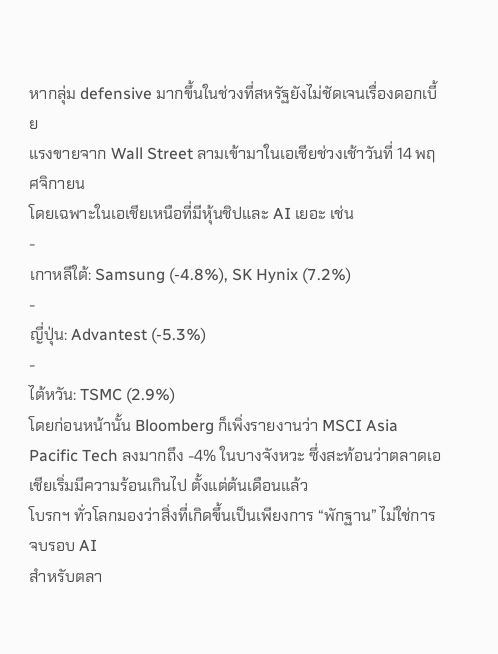หากลุ่ม defensive มากขึ้นในช่วงที่สหรัฐยังไม่ชัดเจนเรื่องดอกเบี้ย
แรงขายจาก Wall Street ลามเข้ามาในเอเชียช่วงเช้าวันที่ 14 พฤศจิกายน
โดยเฉพาะในเอเชียเหนือที่มีหุ้นชิปและ AI เยอะ เช่น
-
เกาหลีใต้: Samsung (-4.8%), SK Hynix (7.2%)
-
ญี่ปุ่น: Advantest (-5.3%)
-
ไต้หวัน: TSMC (2.9%)
โดยก่อนหน้านั้น Bloomberg ก็เพิ่งรายงานว่า MSCI Asia Pacific Tech ลงมากถึง -4% ในบางจังหวะ ซึ่งสะท้อนว่าตลาดเอเชียเริ่มมีความร้อนเกินไป ตั้งแต่ต้นเดือนแล้ว
โบรกฯ ทั่วโลกมองว่าสิ่งที่เกิดขึ้นเป็นเพียงการ “พักฐาน” ไม่ใช่การจบรอบ AI
สำหรับตลา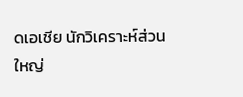ดเอเชีย นักวิเคราะห์ส่วนใหญ่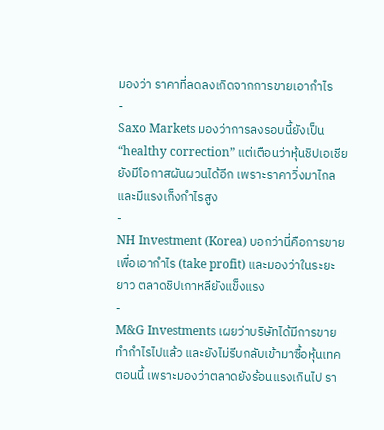มองว่า ราคาที่ลดลงเกิดจากการขายเอากำไร
-
Saxo Markets มองว่าการลงรอบนี้ยังเป็น “healthy correction” แต่เตือนว่าหุ้นชิปเอเชียยังมีโอกาสผันผวนได้อีก เพราะราคาวิ่งมาไกลและมีแรงเก็งกำไรสูง
-
NH Investment (Korea) บอกว่านี่คือการขายเพื่อเอากำไร (take profit) และมองว่าในระยะยาว ตลาดชิปเกาหลียังแข็งแรง
-
M&G Investments เผยว่าบริษัทได้มีการขายทำกำไรไปแล้ว และยังไม่รีบกลับเข้ามาซื้อหุ้นเทคตอนนี้ เพราะมองว่าตลาดยังร้อนแรงเกินไป รา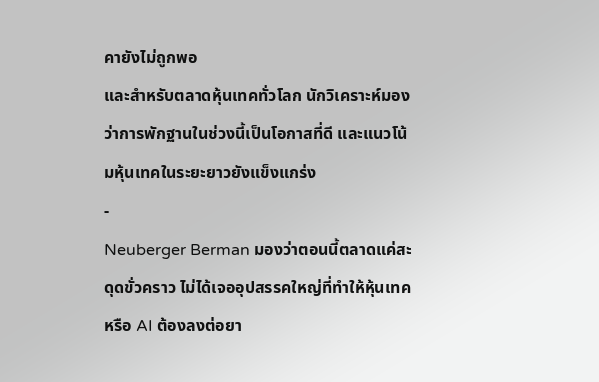คายังไม่ถูกพอ
และสำหรับตลาดหุ้นเทคทั่วโลก นักวิเคราะห์มองว่าการพักฐานในช่วงนี้เป็นโอกาสที่ดี และแนวโน้มหุ้นเทคในระยะยาวยังแข็งแกร่ง
-
Neuberger Berman มองว่าตอนนี้ตลาดแค่สะดุดขั่วคราว ไม่ได้เจออุปสรรคใหญ่ที่ทำให้หุ้นเทคหรือ AI ต้องลงต่อยา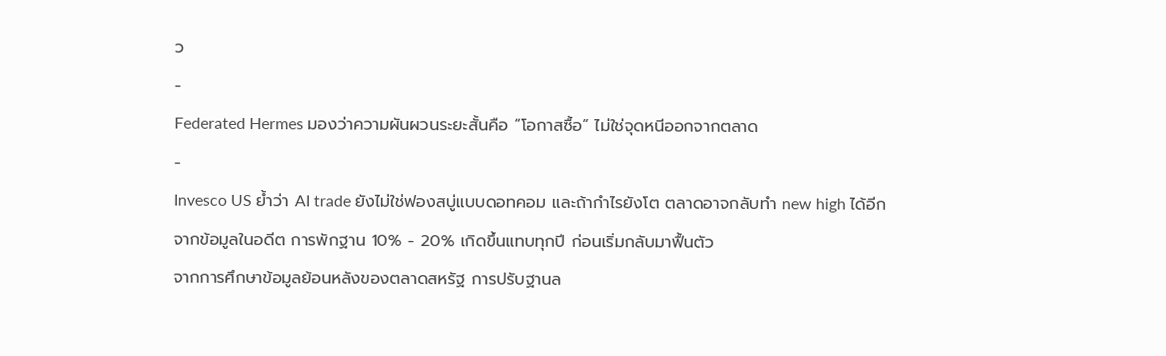ว
-
Federated Hermes มองว่าความผันผวนระยะสั้นคือ “โอกาสซื้อ” ไม่ใช่จุดหนีออกจากตลาด
-
Invesco US ย้ำว่า AI trade ยังไม่ใช่ฟองสบู่แบบดอทคอม และถ้ากำไรยังโต ตลาดอาจกลับทำ new high ได้อีก
จากข้อมูลในอดีต การพักฐาน 10% - 20% เกิดขึ้นแทบทุกปี ก่อนเริ่มกลับมาฟื้นตัว
จากการศึกษาข้อมูลย้อนหลังของตลาดสหรัฐ การปรับฐานล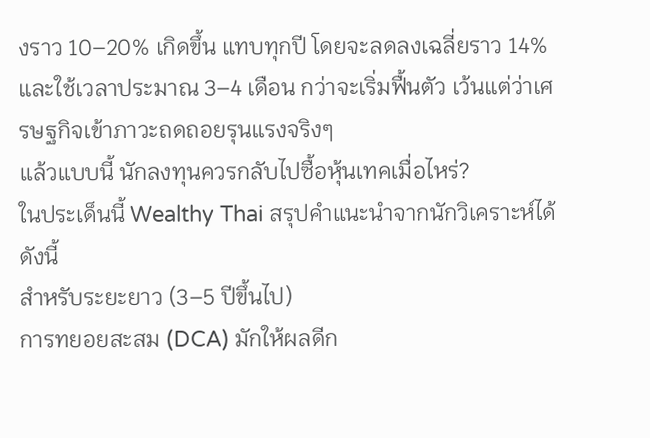งราว 10–20% เกิดขึ้น แทบทุกปี โดยจะลดลงเฉลี่ยราว 14% และใช้เวลาประมาณ 3–4 เดือน กว่าจะเริ่มฟื้นตัว เว้นแต่ว่าเศรษฐกิจเข้าภาวะถดถอยรุนแรงจริงๆ
แล้วแบบนี้ นักลงทุนควรกลับไปซื้อหุ้นเทคเมื่อไหร่?
ในประเด็นนี้ Wealthy Thai สรุปคำแนะนำจากนักวิเคราะห์ได้ดังนี้
สำหรับระยะยาว (3–5 ปีขึ้นไป)
การทยอยสะสม (DCA) มักให้ผลดีก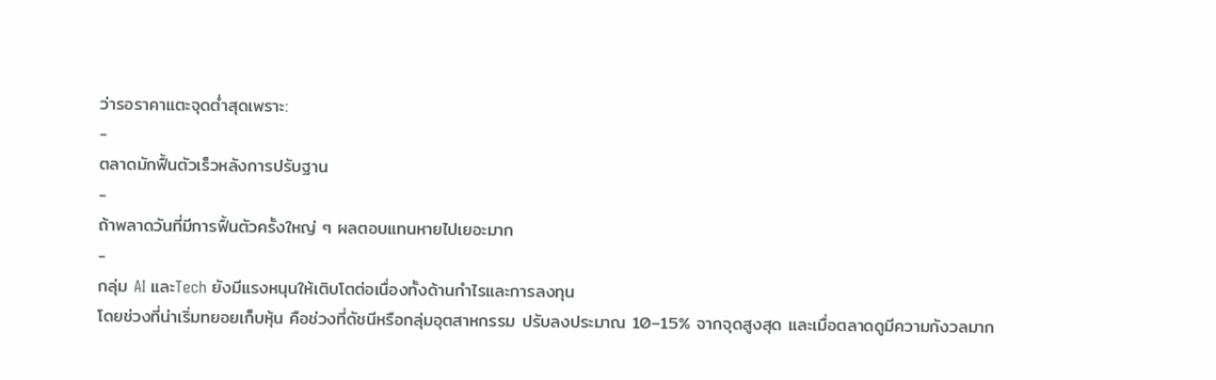ว่ารอราคาแตะจุดต่ำสุดเพราะ:
-
ตลาดมักฟื้นตัวเร็วหลังการปรับฐาน
-
ถ้าพลาดวันที่มีการฟื้นตัวครั้งใหญ่ ๆ ผลตอบแทนหายไปเยอะมาก
-
กลุ่ม AI และTech ยังมีแรงหนุนให้เติบโตต่อเนื่องทั้งด้านกำไรและการลงทุน
โดยช่วงที่น่าเริ่มทยอยเก็บหุ้น คือช่วงที่ดัชนีหรือกลุ่มอุตสาหกรรม ปรับลงประมาณ 10–15% จากจุดสูงสุด และเมื่อตลาดดูมีความกังวลมาก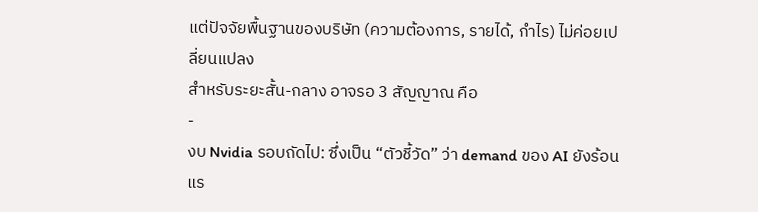แต่ปัจจัยพื้นฐานของบริษัท (ความต้องการ, รายได้, กำไร) ไม่ค่อยเปลี่ยนแปลง
สำหรับระยะสั้น-กลาง อาจรอ 3 สัญญาณ คือ
-
งบ Nvidia รอบถัดไป: ซึ่งเป็น “ตัวชี้วัด” ว่า demand ของ AI ยังร้อนแร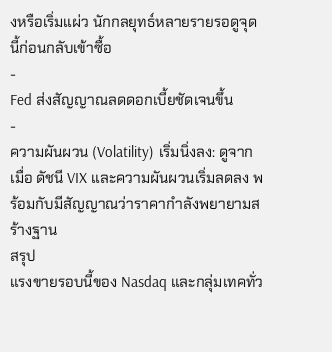งหรือเริ่มแผ่ว นักกลยุทธ์หลายรายรอดูจุดนี้ก่อนกลับเข้าซื้อ
-
Fed ส่งสัญญาณลดดอกเบี้ยชัดเจนขึ้น
-
ความผันผวน (Volatility) เริ่มนิ่งลง: ดูจากเมื่อ ดัชนี VIX และความผันผวนเริ่มลดลง พร้อมกับมีสัญญาณว่าราคากำลังพยายามสร้างฐาน
สรุป
แรงขายรอบนี้ของ Nasdaq และกลุ่มเทคทั่ว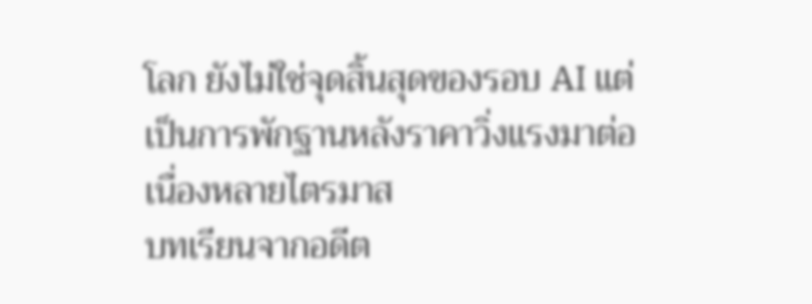โลก ยังไม่ใช่จุดสิ้นสุดของรอบ AI แต่เป็นการพักฐานหลังราคาวิ่งแรงมาต่อเนื่องหลายไตรมาส
บทเรียนจากอดีต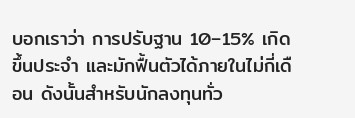บอกเราว่า การปรับฐาน 10–15% เกิดขึ้นประจำ และมักฟื้นตัวได้ภายในไม่กี่เดือน ดังนั้นสำหรับนักลงทุนทั่ว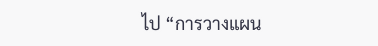ไป “การวางแผน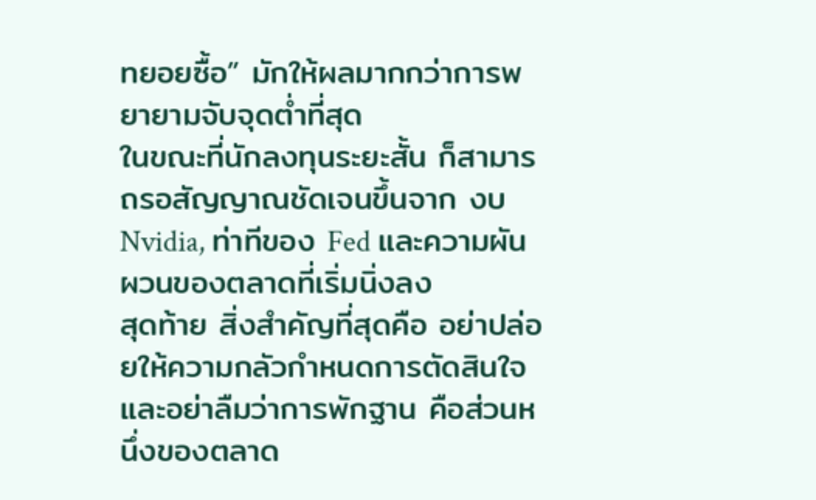ทยอยซื้อ” มักให้ผลมากกว่าการพยายามจับจุดต่ำที่สุด
ในขณะที่นักลงทุนระยะสั้น ก็สามารถรอสัญญาณชัดเจนขึ้นจาก งบ Nvidia, ท่าทีของ Fed และความผันผวนของตลาดที่เริ่มนิ่งลง
สุดท้าย สิ่งสำคัญที่สุดคือ อย่าปล่อยให้ความกลัวกำหนดการตัดสินใจ และอย่าลืมว่าการพักฐาน คือส่วนหนึ่งของตลาด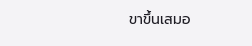ขาขึ้นเสมอ